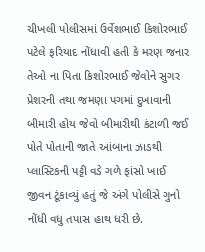ચીખલી પોલીસમાં ઉર્વેશભાઈ કિશોરભાઈ પટેલે ફરિયાદ નોંધાવી હતી કે મરણ જનાર તેઓ ના પિતા કિશોરભાઈ જેવોને સુગર પ્રેશરની તથા જમણા પગમાં દુખાવાની બીમારી હોય જેવો બીમારીથી કંટાળી જઈ પોતે પોતાની જાતે આંબાના ઝાડથી પ્લાસ્ટિકની પટ્ટી વડે ગળે ફાંસો ખાઈ જીવન ટૂંકાવ્યું હતું જે અંગે પોલીસે ગુનો નોંધી વધુ તપાસ હાથ ધરી છે.